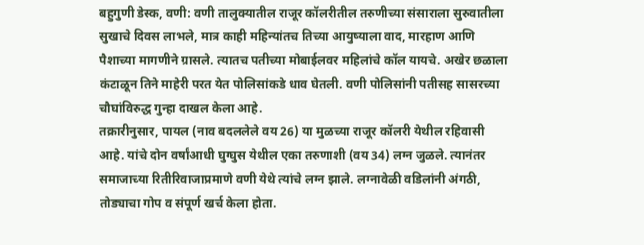बहुगुणी डेस्क, वणी: वणी तालुक्यातील राजूर कॉलरीतील तरुणीच्या संसाराला सुरुवातीला सुखाचे दिवस लाभले, मात्र काही महिन्यांतच तिच्या आयुष्याला वाद, मारहाण आणि पैशाच्या मागणीने ग्रासले. त्यातच पतीच्या मोबाईलवर महिलांचे कॉल यायचे. अखेर छळाला कंटाळून तिने माहेरी परत येत पोलिसांकडे धाव घेतली. वणी पोलिसांनी पतीसह सासरच्या चौघांविरुद्ध गुन्हा दाखल केला आहे.
तक्रारीनुसार, पायल (नाव बदललेले वय 26) या मुळच्या राजूर कॉलरी येथील रहिवासी आहे. यांचे दोन वर्षांआधी घुग्घुस येथील एका तरुणाशी (वय 34) लग्न जुळले. त्यानंतर समाजाच्या रितीरिवाजाप्रमाणे वणी येथे त्यांचे लग्न झाले. लग्नावेळी वडिलांनी अंगठी, तोड्याचा गोप व संपूर्ण खर्च केला होता.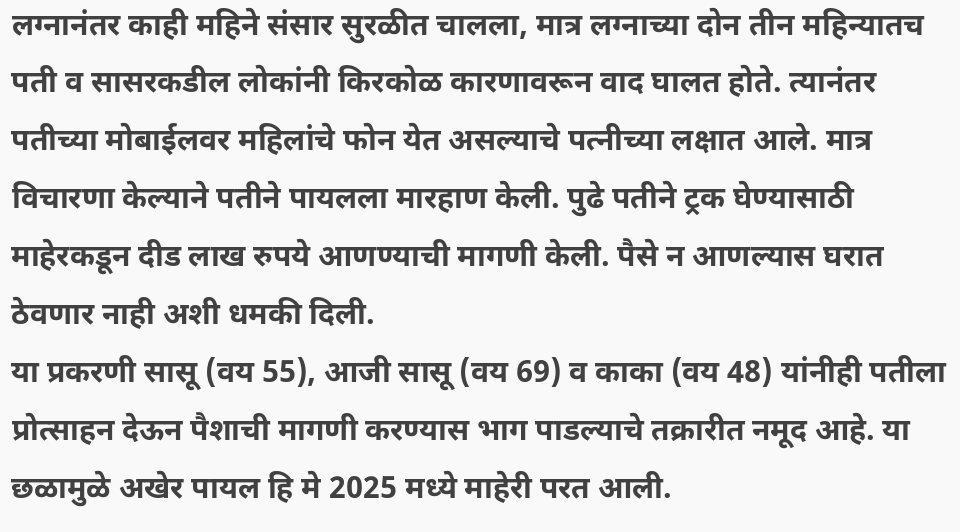लग्नानंतर काही महिने संसार सुरळीत चालला, मात्र लग्नाच्या दोन तीन महिन्यातच पती व सासरकडील लोकांनी किरकोळ कारणावरून वाद घालत होते. त्यानंतर पतीच्या मोबाईलवर महिलांचे फोन येत असल्याचे पत्नीच्या लक्षात आले. मात्र विचारणा केल्याने पतीने पायलला मारहाण केली. पुढे पतीने ट्रक घेण्यासाठी माहेरकडून दीड लाख रुपये आणण्याची मागणी केली. पैसे न आणल्यास घरात ठेवणार नाही अशी धमकी दिली.
या प्रकरणी सासू (वय 55), आजी सासू (वय 69) व काका (वय 48) यांनीही पतीला प्रोत्साहन देऊन पैशाची मागणी करण्यास भाग पाडल्याचे तक्रारीत नमूद आहे. या छळामुळे अखेर पायल हि मे 2025 मध्ये माहेरी परत आली.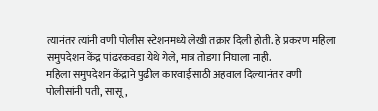त्यानंतर त्यांनी वणी पोलीस स्टेशनमध्ये लेखी तक्रार दिली होती. हे प्रकरण महिला समुपदेशन केंद्र पांढरकवडा येथे गेले, मात्र तोडगा निघाला नाही.
महिला समुपदेशन केंद्राने पुढील कारवाईसाठी अहवाल दिल्यानंतर वणी पोलीसांनी पती, सासू,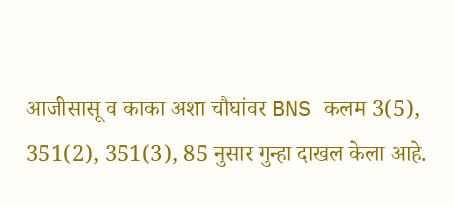आजीसासू व काका अशा चौघांवर BNS कलम 3(5), 351(2), 351(3), 85 नुसार गुन्हा दाखल केला आहे.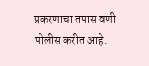प्रकरणाचा तपास वणी पोलीस करीत आहे.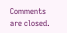Comments are closed.